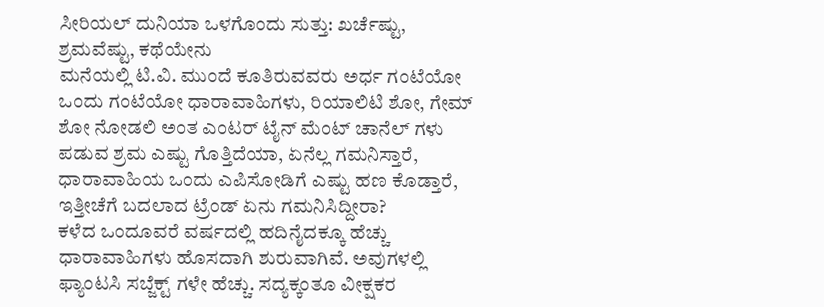ಸೀರಿಯಲ್ ದುನಿಯಾ ಒಳಗೊಂದು ಸುತ್ತು: ಖರ್ಚೆಷ್ಟು, ಶ್ರಮವೆಷ್ಟು, ಕಥೆಯೇನು
ಮನೆಯಲ್ಲಿ ಟಿ.ವಿ. ಮುಂದೆ ಕೂತಿರುವವರು ಅರ್ಧ ಗಂಟೆಯೋ ಒಂದು ಗಂಟೆಯೋ ಧಾರಾವಾಹಿಗಳು, ರಿಯಾಲಿಟಿ ಶೋ, ಗೇಮ್ ಶೋ ನೋಡಲಿ ಅಂತ ಎಂಟರ್ ಟೈನ್ ಮೆಂಟ್ ಚಾನೆಲ್ ಗಳು ಪಡುವ ಶ್ರಮ ಎಷ್ಟು ಗೊತ್ತಿದೆಯಾ, ಏನೆಲ್ಲ ಗಮನಿಸ್ತಾರೆ, ಧಾರಾವಾಹಿಯ ಒಂದು ಎಪಿಸೋಡಿಗೆ ಎಷ್ಟು ಹಣ ಕೊಡ್ತಾರೆ, ಇತ್ತೀಚೆಗೆ ಬದಲಾದ ಟ್ರೆಂಡ್ ಏನು ಗಮನಿಸಿದ್ದೀರಾ?
ಕಳೆದ ಒಂದೂವರೆ ವರ್ಷದಲ್ಲಿ ಹದಿನೈದಕ್ಕೂ ಹೆಚ್ಚು ಧಾರಾವಾಹಿಗಳು ಹೊಸದಾಗಿ ಶುರುವಾಗಿವೆ. ಅವುಗಳಲ್ಲಿ ಫ್ಯಾಂಟಸಿ ಸಬ್ಜೆಕ್ಟ್ ಗಳೇ ಹೆಚ್ಚು. ಸದ್ಯಕ್ಕಂತೂ ವೀಕ್ಷಕರ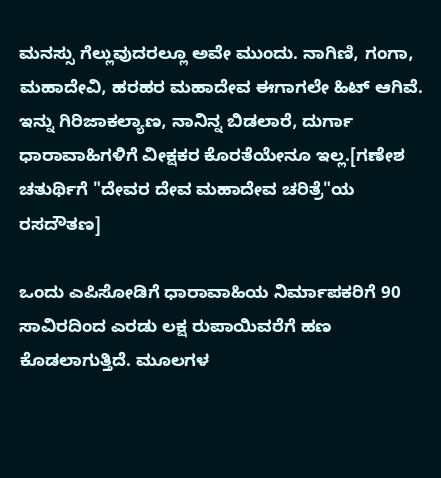ಮನಸ್ಸು ಗೆಲ್ಲುವುದರಲ್ಲೂ ಅವೇ ಮುಂದು. ನಾಗಿಣಿ, ಗಂಗಾ, ಮಹಾದೇವಿ, ಹರಹರ ಮಹಾದೇವ ಈಗಾಗಲೇ ಹಿಟ್ ಆಗಿವೆ. ಇನ್ನು ಗಿರಿಜಾಕಲ್ಯಾಣ, ನಾನಿನ್ನ ಬಿಡಲಾರೆ, ದುರ್ಗಾ ಧಾರಾವಾಹಿಗಳಿಗೆ ವೀಕ್ಷಕರ ಕೊರತೆಯೇನೂ ಇಲ್ಲ.[ಗಣೇಶ ಚತುರ್ಥಿಗೆ "ದೇವರ ದೇವ ಮಹಾದೇವ ಚರಿತ್ರೆ"ಯ ರಸದೌತಣ]

ಒಂದು ಎಪಿಸೋಡಿಗೆ ಧಾರಾವಾಹಿಯ ನಿರ್ಮಾಪಕರಿಗೆ 90 ಸಾವಿರದಿಂದ ಎರಡು ಲಕ್ಷ ರುಪಾಯಿವರೆಗೆ ಹಣ ಕೊಡಲಾಗುತ್ತಿದೆ. ಮೂಲಗಳ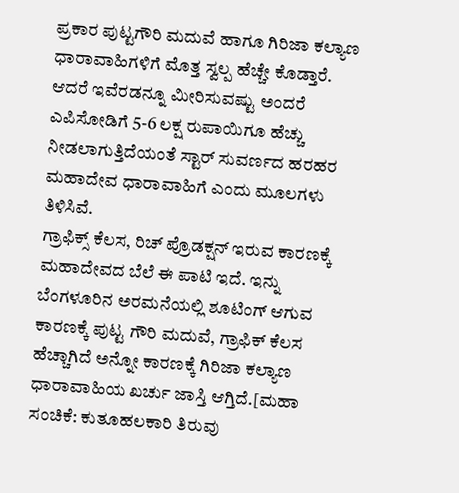ಪ್ರಕಾರ ಪುಟ್ಟಗೌರಿ ಮದುವೆ ಹಾಗೂ ಗಿರಿಜಾ ಕಲ್ಯಾಣ ಧಾರಾವಾಹಿಗಳಿಗೆ ಮೊತ್ತ ಸ್ವಲ್ಪ ಹೆಚ್ಚೇ ಕೊಡ್ತಾರೆ. ಆದರೆ ಇವೆರಡನ್ನೂ ಮೀರಿಸುವಷ್ಟು ಅಂದರೆ ಎಪಿಸೋಡಿಗೆ 5-6 ಲಕ್ಷ ರುಪಾಯಿಗೂ ಹೆಚ್ಚು ನೀಡಲಾಗುತ್ತಿದೆಯಂತೆ ಸ್ಟಾರ್ ಸುವರ್ಣದ ಹರಹರ ಮಹಾದೇವ ಧಾರಾವಾಹಿಗೆ ಎಂದು ಮೂಲಗಳು ತಿಳಿಸಿವೆ.
ಗ್ರಾಫಿಕ್ಸ್ ಕೆಲಸ, ರಿಚ್ ಪ್ರೊಡಕ್ಷನ್ ಇರುವ ಕಾರಣಕ್ಕೆ ಮಹಾದೇವದ ಬೆಲೆ ಈ ಪಾಟಿ ಇದೆ. ಇನ್ನು ಬೆಂಗಳೂರಿನ ಅರಮನೆಯಲ್ಲಿ ಶೂಟಿಂಗ್ ಆಗುವ ಕಾರಣಕ್ಕೆ ಪುಟ್ಟ ಗೌರಿ ಮದುವೆ, ಗ್ರಾಫಿಕ್ ಕೆಲಸ ಹೆಚ್ಚಾಗಿದೆ ಅನ್ನೋ ಕಾರಣಕ್ಕೆ ಗಿರಿಜಾ ಕಲ್ಯಾಣ ಧಾರಾವಾಹಿಯ ಖರ್ಚು ಜಾಸ್ತಿ ಆಗ್ತಿದೆ.[ಮಹಾ ಸಂಚಿಕೆ: ಕುತೂಹಲಕಾರಿ ತಿರುವು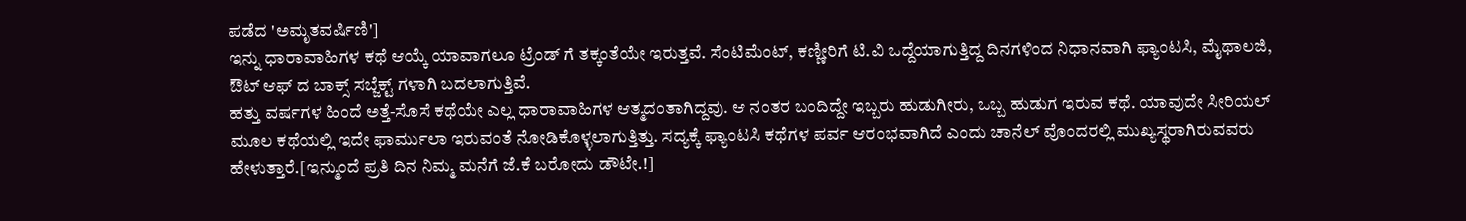ಪಡೆದ 'ಅಮೃತವರ್ಷಿಣಿ']
ಇನ್ನು ಧಾರಾವಾಹಿಗಳ ಕಥೆ ಆಯ್ಕೆ ಯಾವಾಗಲೂ ಟ್ರೆಂಡ್ ಗೆ ತಕ್ಕಂತೆಯೇ ಇರುತ್ತವೆ. ಸೆಂಟಿಮೆಂಟ್, ಕಣ್ಣೀರಿಗೆ ಟಿ.ವಿ ಒದ್ದೆಯಾಗುತ್ತಿದ್ದ ದಿನಗಳಿಂದ ನಿಧಾನವಾಗಿ ಫ್ಯಾಂಟಸಿ, ಮೈಥಾಲಜಿ, ಔಟ್ ಆಫ್ ದ ಬಾಕ್ಸ್ ಸಬ್ಜೆಕ್ಟ್ ಗಳಾಗಿ ಬದಲಾಗುತ್ತಿವೆ.
ಹತ್ತು ವರ್ಷಗಳ ಹಿಂದೆ ಅತ್ತೆ-ಸೊಸೆ ಕಥೆಯೇ ಎಲ್ಲ ಧಾರಾವಾಹಿಗಳ ಆತ್ಮದಂತಾಗಿದ್ದವು. ಆ ನಂತರ ಬಂದಿದ್ದೇ ಇಬ್ಬರು ಹುಡುಗೀರು, ಒಬ್ಬ ಹುಡುಗ ಇರುವ ಕಥೆ. ಯಾವುದೇ ಸೀರಿಯಲ್ ಮೂಲ ಕಥೆಯಲ್ಲಿ ಇದೇ ಫಾರ್ಮುಲಾ ಇರುವಂತೆ ನೋಡಿಕೊಳ್ಳಲಾಗುತ್ತಿತ್ತು. ಸದ್ಯಕ್ಕೆ ಫ್ಯಾಂಟಸಿ ಕಥೆಗಳ ಪರ್ವ ಆರಂಭವಾಗಿದೆ ಎಂದು ಚಾನೆಲ್ ವೊಂದರಲ್ಲಿ ಮುಖ್ಯಸ್ಥರಾಗಿರುವವರು ಹೇಳುತ್ತಾರೆ.[ಇನ್ಮುಂದೆ ಪ್ರತಿ ದಿನ ನಿಮ್ಮ ಮನೆಗೆ ಜೆ.ಕೆ ಬರೋದು ಡೌಟೇ.!]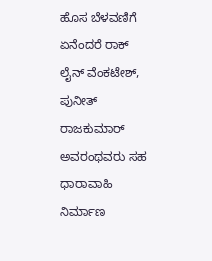ಹೊಸ ಬೆಳವಣಿಗೆ ಏನೆಂದರೆ ರಾಕ್ ಲೈನ್ ವೆಂಕಟೇಶ್, ಪುನೀತ್ ರಾಜಕುಮಾರ್ ಅವರಂಥವರು ಸಹ ಧಾರಾವಾಹಿ ನಿರ್ಮಾಣ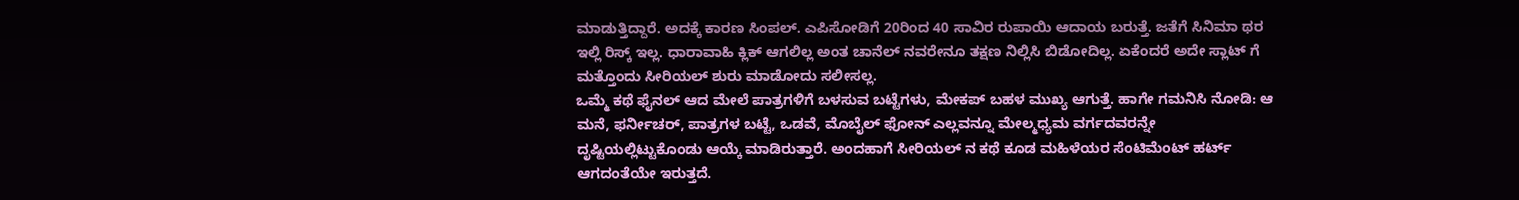ಮಾಡುತ್ತಿದ್ದಾರೆ. ಅದಕ್ಕೆ ಕಾರಣ ಸಿಂಪಲ್. ಎಪಿಸೋಡಿಗೆ 20ರಿಂದ 40 ಸಾವಿರ ರುಪಾಯಿ ಆದಾಯ ಬರುತ್ತೆ. ಜತೆಗೆ ಸಿನಿಮಾ ಥರ ಇಲ್ಲಿ ರಿಸ್ಕ್ ಇಲ್ಲ. ಧಾರಾವಾಹಿ ಕ್ಲಿಕ್ ಆಗಲಿಲ್ಲ ಅಂತ ಚಾನೆಲ್ ನವರೇನೂ ತಕ್ಷಣ ನಿಲ್ಲಿಸಿ ಬಿಡೋದಿಲ್ಲ. ಏಕೆಂದರೆ ಅದೇ ಸ್ಲಾಟ್ ಗೆ ಮತ್ತೊಂದು ಸೀರಿಯಲ್ ಶುರು ಮಾಡೋದು ಸಲೀಸಲ್ಲ.
ಒಮ್ಮೆ ಕಥೆ ಫೈನಲ್ ಆದ ಮೇಲೆ ಪಾತ್ರಗಳಿಗೆ ಬಳಸುವ ಬಟ್ಟೆಗಳು, ಮೇಕಪ್ ಬಹಳ ಮುಖ್ಯ ಆಗುತ್ತೆ. ಹಾಗೇ ಗಮನಿಸಿ ನೋಡಿ: ಆ ಮನೆ, ಫರ್ನೀಚರ್, ಪಾತ್ರಗಳ ಬಟ್ಟೆ, ಒಡವೆ, ಮೊಬೈಲ್ ಫೋನ್ ಎಲ್ಲವನ್ನೂ ಮೇಲ್ಮಧ್ಯಮ ವರ್ಗದವರನ್ನೇ ದೃಷ್ಟಿಯಲ್ಲಿಟ್ಟುಕೊಂಡು ಆಯ್ಕೆ ಮಾಡಿರುತ್ತಾರೆ. ಅಂದಹಾಗೆ ಸೀರಿಯಲ್ ನ ಕಥೆ ಕೂಡ ಮಹಿಳೆಯರ ಸೆಂಟಿಮೆಂಟ್ ಹರ್ಟ್ ಆಗದಂತೆಯೇ ಇರುತ್ತದೆ.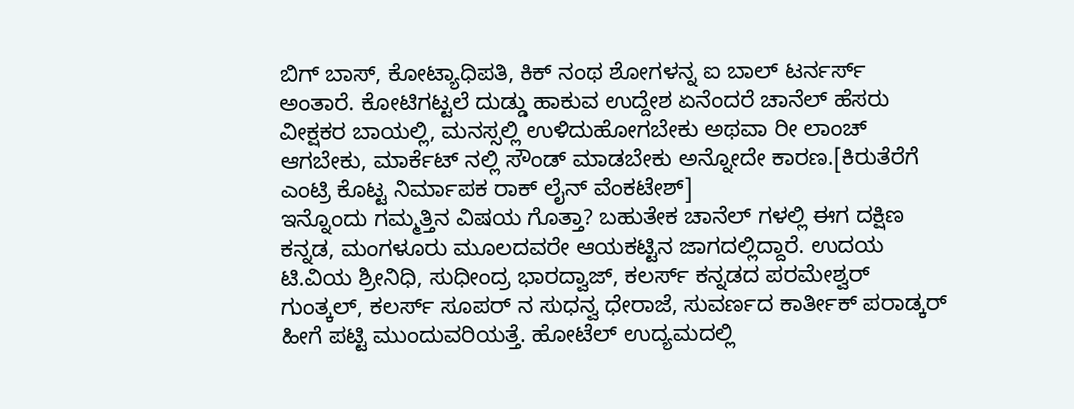ಬಿಗ್ ಬಾಸ್, ಕೋಟ್ಯಾಧಿಪತಿ, ಕಿಕ್ ನಂಥ ಶೋಗಳನ್ನ ಐ ಬಾಲ್ ಟರ್ನರ್ಸ್ ಅಂತಾರೆ. ಕೋಟಿಗಟ್ಟಲೆ ದುಡ್ಡು ಹಾಕುವ ಉದ್ದೇಶ ಏನೆಂದರೆ ಚಾನೆಲ್ ಹೆಸರು ವೀಕ್ಷಕರ ಬಾಯಲ್ಲಿ, ಮನಸ್ಸಲ್ಲಿ ಉಳಿದುಹೋಗಬೇಕು ಅಥವಾ ರೀ ಲಾಂಚ್ ಆಗಬೇಕು, ಮಾರ್ಕೆಟ್ ನಲ್ಲಿ ಸೌಂಡ್ ಮಾಡಬೇಕು ಅನ್ನೋದೇ ಕಾರಣ.[ಕಿರುತೆರೆಗೆ ಎಂಟ್ರಿ ಕೊಟ್ಟ ನಿರ್ಮಾಪಕ ರಾಕ್ ಲೈನ್ ವೆಂಕಟೇಶ್]
ಇನ್ನೊಂದು ಗಮ್ಮತ್ತಿನ ವಿಷಯ ಗೊತ್ತಾ? ಬಹುತೇಕ ಚಾನೆಲ್ ಗಳಲ್ಲಿ ಈಗ ದಕ್ಷಿಣ ಕನ್ನಡ, ಮಂಗಳೂರು ಮೂಲದವರೇ ಆಯಕಟ್ಟಿನ ಜಾಗದಲ್ಲಿದ್ದಾರೆ. ಉದಯ ಟಿ.ವಿಯ ಶ್ರೀನಿಧಿ, ಸುಧೀಂದ್ರ ಭಾರದ್ವಾಜ್, ಕಲರ್ಸ್ ಕನ್ನಡದ ಪರಮೇಶ್ವರ್ ಗುಂತ್ಕಲ್, ಕಲರ್ಸ್ ಸೂಪರ್ ನ ಸುಧನ್ವ ಧೇರಾಜೆ, ಸುವರ್ಣದ ಕಾರ್ತೀಕ್ ಪರಾಡ್ಕರ್ ಹೀಗೆ ಪಟ್ಟಿ ಮುಂದುವರಿಯತ್ತೆ. ಹೋಟೆಲ್ ಉದ್ಯಮದಲ್ಲಿ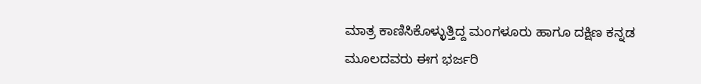ಮಾತ್ರ ಕಾಣಿಸಿಕೊಳ್ಳುತ್ತಿದ್ದ ಮಂಗಳೂರು ಹಾಗೂ ದಕ್ಷಿಣ ಕನ್ನಡ ಮೂಲದವರು ಈಗ ಭರ್ಜರಿ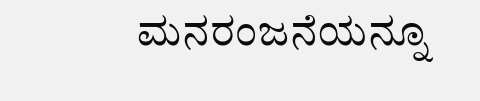ಮನರಂಜನೆಯನ್ನೂ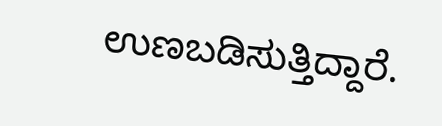ಉಣಬಡಿಸುತ್ತಿದ್ದಾರೆ.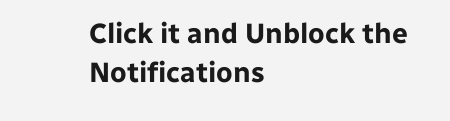Click it and Unblock the Notifications